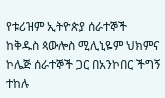የቱሪዝም ኢትዮጵያ ሰራተኞች ከቅዱስ ጳውሎስ ሚሊኒዬም ህክምና ኮሌጅ ሰራተኞች ጋር በአንኮበር ችግኝ ተከሉ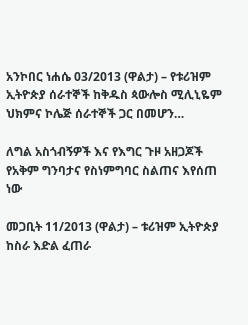አንኮበር ነሐሴ 03/2013 (ዋልታ) – የቱሪዝም ኢትዮጵያ ሰራተኞች ከቅዱስ ጳውሎስ ሚሊኒዬም ህክምና ኮሌጅ ሰራተኞች ጋር በመሆን…

ለግል አስጎብኝዎች እና የእግር ጉዞ አዘጋጆች የአቅም ግንባታና የስነምግባር ስልጠና እየሰጠ ነው

መጋቢት 11/2013 (ዋልታ) – ቱሪዝም ኢትዮጵያ ከስራ እድል ፈጠራ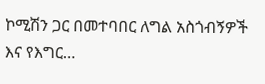ኮሚሽን ጋር በመተባበር ለግል አስጎብኝዎች እና የእግር…